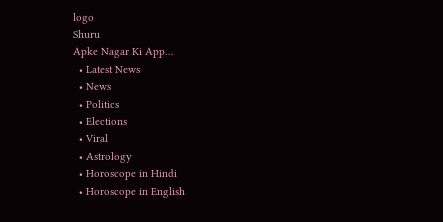logo
Shuru
Apke Nagar Ki App…
  • Latest News
  • News
  • Politics
  • Elections
  • Viral
  • Astrology
  • Horoscope in Hindi
  • Horoscope in English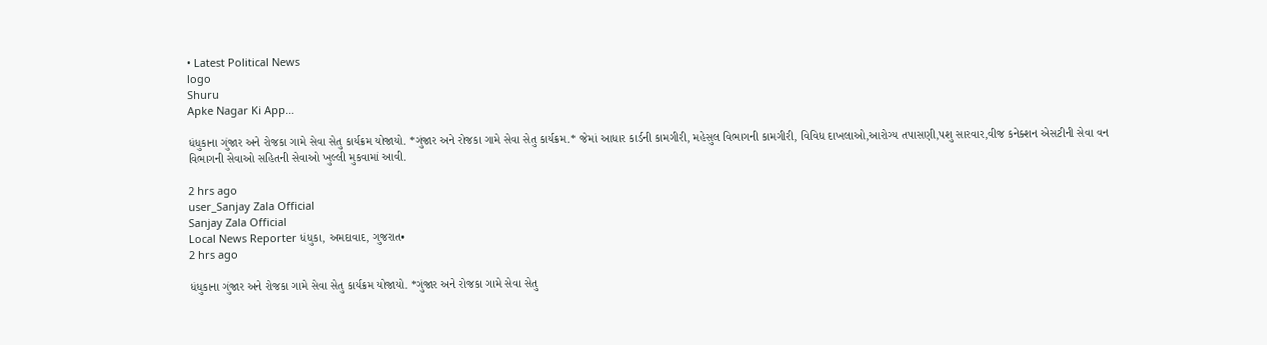• Latest Political News
logo
Shuru
Apke Nagar Ki App…

ધંધુકાના ગુંજાર અને રોજકા ગામે સેવા સેતુ કાર્યક્રમ યોજાયો. *ગુંજાર અને રોજકા ગામે સેવા સેતુ કાર્યક્રમ.* જેમાં આધાર કાર્ડની કામગીરી, મહેસુલ વિભાગની કામગીરી, વિવિધ દાખલાઓ,આરોગ્ય તપાસણી,પશુ સારવાર,વીજ કનેક્શન એસટીની સેવા વન વિભાગની સેવાઓ સહિતની સેવાઓ ખુલ્લી મુકવામાં આવી.

2 hrs ago
user_Sanjay Zala Official
Sanjay Zala Official
Local News Reporter ધંધુકા, અમદાવાદ, ગુજરાત•
2 hrs ago

ધંધુકાના ગુંજાર અને રોજકા ગામે સેવા સેતુ કાર્યક્રમ યોજાયો. *ગુંજાર અને રોજકા ગામે સેવા સેતુ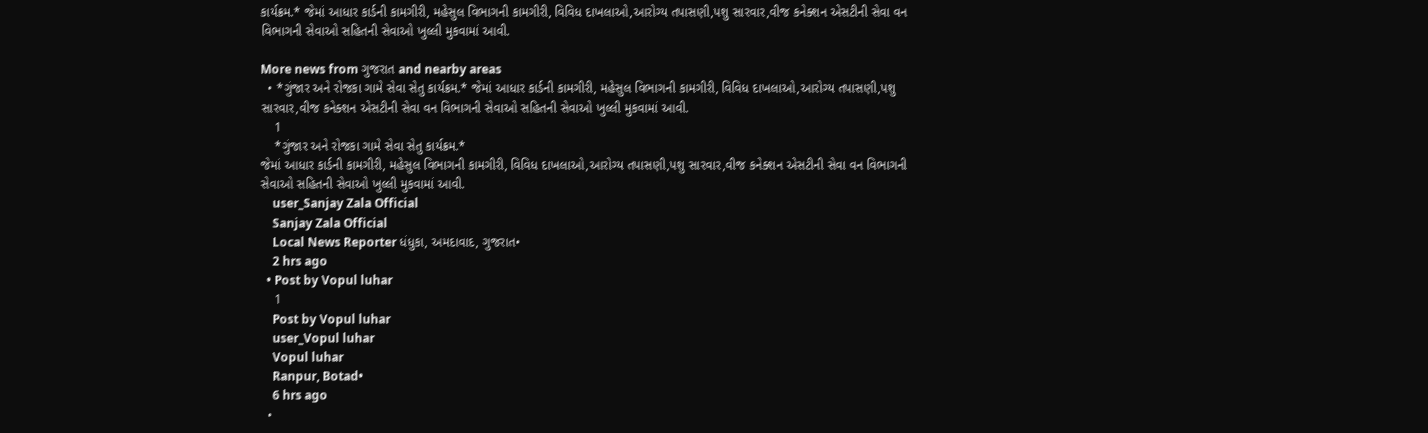કાર્યક્રમ.* જેમાં આધાર કાર્ડની કામગીરી, મહેસુલ વિભાગની કામગીરી, વિવિધ દાખલાઓ,આરોગ્ય તપાસણી,પશુ સારવાર,વીજ કનેક્શન એસટીની સેવા વન વિભાગની સેવાઓ સહિતની સેવાઓ ખુલ્લી મુકવામાં આવી.

More news from ગુજરાત and nearby areas
  • *ગુંજાર અને રોજકા ગામે સેવા સેતુ કાર્યક્રમ.* જેમાં આધાર કાર્ડની કામગીરી, મહેસુલ વિભાગની કામગીરી, વિવિધ દાખલાઓ,આરોગ્ય તપાસણી,પશુ સારવાર,વીજ કનેક્શન એસટીની સેવા વન વિભાગની સેવાઓ સહિતની સેવાઓ ખુલ્લી મુકવામાં આવી.
    1
    *ગુંજાર અને રોજકા ગામે સેવા સેતુ કાર્યક્રમ.*
જેમાં આધાર કાર્ડની કામગીરી, મહેસુલ વિભાગની કામગીરી, વિવિધ દાખલાઓ,આરોગ્ય તપાસણી,પશુ સારવાર,વીજ કનેક્શન એસટીની સેવા વન વિભાગની સેવાઓ સહિતની સેવાઓ ખુલ્લી મુકવામાં આવી.
    user_Sanjay Zala Official
    Sanjay Zala Official
    Local News Reporter ધંધુકા, અમદાવાદ, ગુજરાત•
    2 hrs ago
  • Post by Vopul luhar
    1
    Post by Vopul luhar
    user_Vopul luhar
    Vopul luhar
    Ranpur, Botad•
    6 hrs ago
  •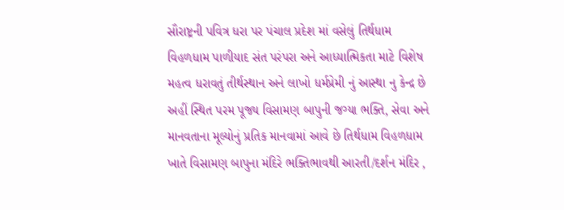સૌરાષ્ટ્રની પવિત્ર ધરા પર પંચાલ પ્રદેશ માં વસેલું તિર્થધામ વિહળધામ પાળીયાદ સંત પરંપરા અને આધ્યાત્મિકતા માટે વિશેષ મહત્વ ધરાવતું તીર્થસ્થાન અને લાખો ધર્મપ્રેમી નું આસ્થા નુ કેન્દ્ર છે અહીં સ્થિત પરમ પૂજ્ય વિસામણ બાપુની જગ્યા ભક્તિ, સેવા અને માનવતાના મૂલ્યોનું પ્રતિક માનવામાં આવે છે તિર્થધામ વિહળધામ ખાતે વિસામણ બાપુના મંદિરે ભક્તિભાવથી આરતી/દર્શન મંદિર ,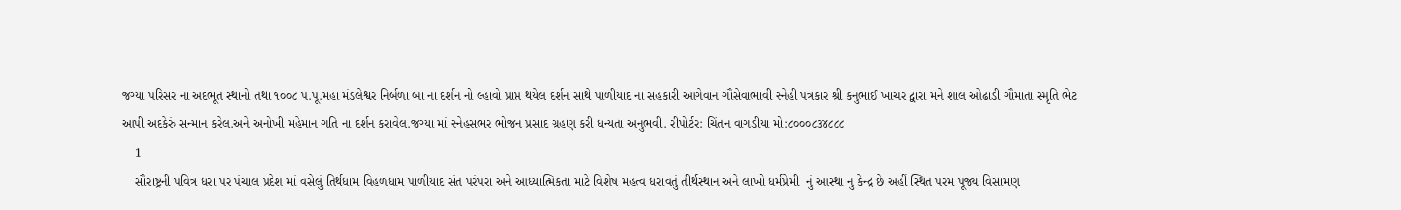જગ્યા પરિસર ના અદભૂત સ્થાનો તથા ૧૦૦૮ પ.પૂ.મહા મંડલેશ્વર નિર્બળા બા ના દર્શન નો લ્હાવો પ્રાપ્ત થયેલ દર્શન સાથે પાળીયાદ ના સહકારી આગેવાન ગૌસેવાભાવી સ્નેહી પત્રકાર શ્રી કનુભાઈ ખાચર દ્વારા મને શાલ ઓઢાડી ગૌમાતા સ્મૃતિ ભેટ આપી અદકેરું સન્માન કરેલ.અને અનોખી મહેમાન ગતિ ના દર્શન કરાવેલ.જગ્યા માં સ્નેહસભર ભોજન પ્રસાદ ગ્રહણ કરી ધન્યતા અનુભવી. રીપોર્ટર: ચિંતન વાગડીયા મો:૮૦૦૦૮૩૪૮૮૮
    1
    સૌરાષ્ટ્રની પવિત્ર ધરા પર પંચાલ પ્રદેશ માં વસેલું તિર્થધામ વિહળધામ પાળીયાદ સંત પરંપરા અને આધ્યાત્મિકતા માટે વિશેષ મહત્વ ધરાવતું તીર્થસ્થાન અને લાખો ધર્મપ્રેમી  નું આસ્થા નુ કેન્દ્ર છે અહીં સ્થિત પરમ પૂજ્ય વિસામણ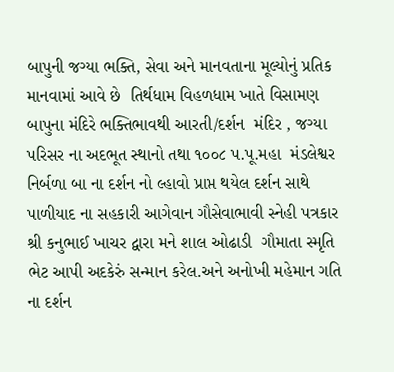બાપુની જગ્યા ભક્તિ, સેવા અને માનવતાના મૂલ્યોનું પ્રતિક માનવામાં આવે છે  તિર્થધામ વિહળધામ ખાતે વિસામણ બાપુના મંદિરે ભક્તિભાવથી આરતી/દર્શન  મંદિર , જગ્યા પરિસર ના અદભૂત સ્થાનો તથા ૧૦૦૮ પ.પૂ.મહા  મંડલેશ્વર નિર્બળા બા ના દર્શન નો લ્હાવો પ્રાપ્ત થયેલ દર્શન સાથે પાળીયાદ ના સહકારી આગેવાન ગૌસેવાભાવી સ્નેહી પત્રકાર શ્રી કનુભાઈ ખાચર દ્વારા મને શાલ ઓઢાડી  ગૌમાતા સ્મૃતિ ભેટ આપી અદકેરું સન્માન કરેલ.અને અનોખી મહેમાન ગતિ ના દર્શન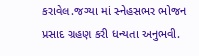કરાવેલ.જગ્યા માં સ્નેહસભર ભોજન પ્રસાદ ગ્રહણ કરી ધન્યતા અનુભવી.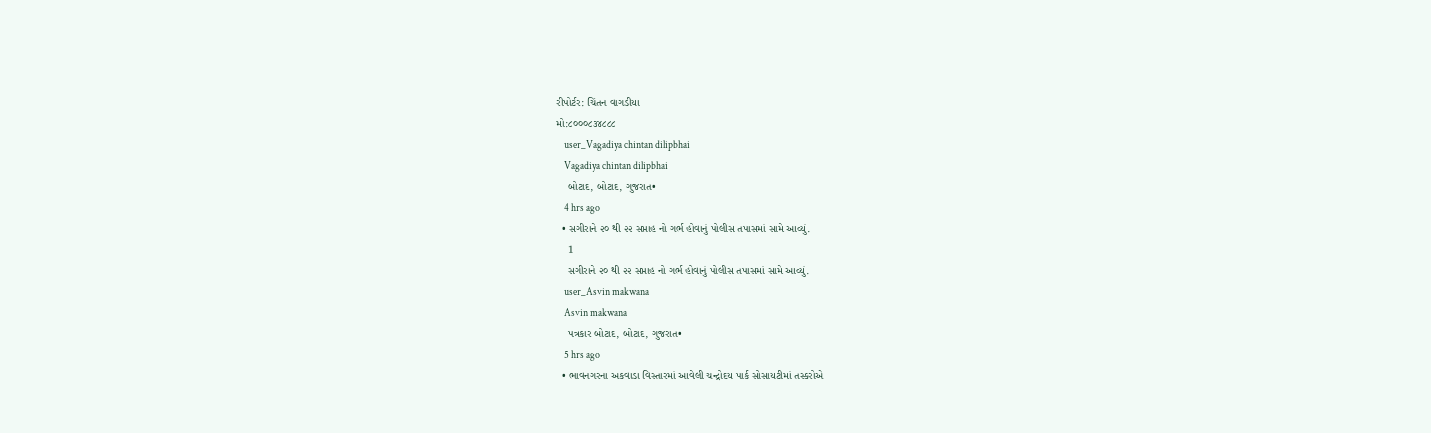રીપોર્ટર: ચિંતન વાગડીયા
મો:૮૦૦૦૮૩૪૮૮૮
    user_Vagadiya chintan dilipbhai
    Vagadiya chintan dilipbhai
    બોટાદ, બોટાદ, ગુજરાત•
    4 hrs ago
  • સગીરાને ૨૦ થી ૨૨ સપ્તાહ નો ગર્ભ હોવાનું પોલીસ તપાસમાં સામે આવ્યું.
    1
    સગીરાને ૨૦ થી ૨૨ સપ્તાહ નો ગર્ભ હોવાનું પોલીસ તપાસમાં સામે આવ્યું.
    user_Asvin makwana
    Asvin makwana
    પત્રકાર બોટાદ, બોટાદ, ગુજરાત•
    5 hrs ago
  • ભાવનગરના અકવાડા વિસ્તારમાં આવેલી ચન્દ્રોદય પાર્ક સોસાયટીમાં તસ્કરોએ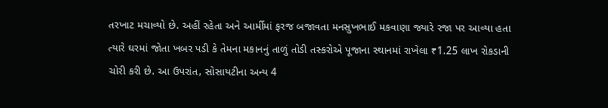તરખાટ મચાવ્યો છે. અહીં રહેતા અને આર્મીમાં ફરજ બજાવતા મનસુખભાઈ મકવાણા જ્યારે રજા પર આવ્યા હતા ત્યારે ઘરમાં જોતા ખબર પડી કે તેમના મકાનનું તાળું તોડી તસ્કરોએ પૂજાના સ્થાનમાં રાખેલા ₹1.25 લાખ રોકડાની ચોરી કરી છે. આ ઉપરાંત, સોસાયટીના અન્ય 4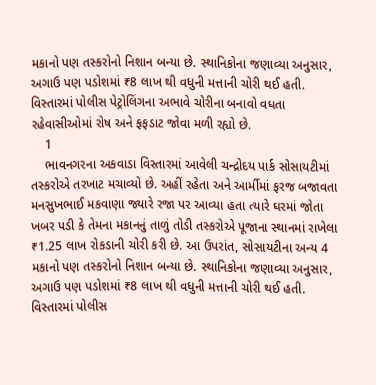મકાનો પણ તસ્કરોનો નિશાન બન્યા છે. સ્થાનિકોના જણાવ્યા અનુસાર, અગાઉ પણ પડોશમાં ₹8 લાખ થી વધુની મત્તાની ચોરી થઈ હતી. વિસ્તારમાં પોલીસ પેટ્રોલિંગના અભાવે ચોરીના બનાવો વધતા રહેવાસીઓમાં રોષ અને ફફડાટ જોવા મળી રહ્યો છે.
    1
    ભાવનગરના અકવાડા વિસ્તારમાં આવેલી ચન્દ્રોદય પાર્ક સોસાયટીમાં તસ્કરોએ તરખાટ મચાવ્યો છે. અહીં રહેતા અને આર્મીમાં ફરજ બજાવતા મનસુખભાઈ મકવાણા જ્યારે રજા પર આવ્યા હતા ત્યારે ઘરમાં જોતા ખબર પડી કે તેમના મકાનનું તાળું તોડી તસ્કરોએ પૂજાના સ્થાનમાં રાખેલા ₹1.25 લાખ રોકડાની ચોરી કરી છે. આ ઉપરાંત, સોસાયટીના અન્ય 4 મકાનો પણ તસ્કરોનો નિશાન બન્યા છે. સ્થાનિકોના જણાવ્યા અનુસાર, અગાઉ પણ પડોશમાં ₹8 લાખ થી વધુની મત્તાની ચોરી થઈ હતી. વિસ્તારમાં પોલીસ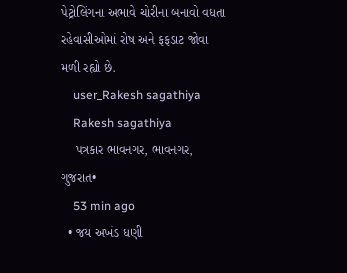પેટ્રોલિંગના અભાવે ચોરીના બનાવો વધતા રહેવાસીઓમાં રોષ અને ફફડાટ જોવા મળી રહ્યો છે.
    user_Rakesh sagathiya
    Rakesh sagathiya
    પત્રકાર ભાવનગર, ભાવનગર, ગુજરાત•
    53 min ago
  • જય અખંડ ધણી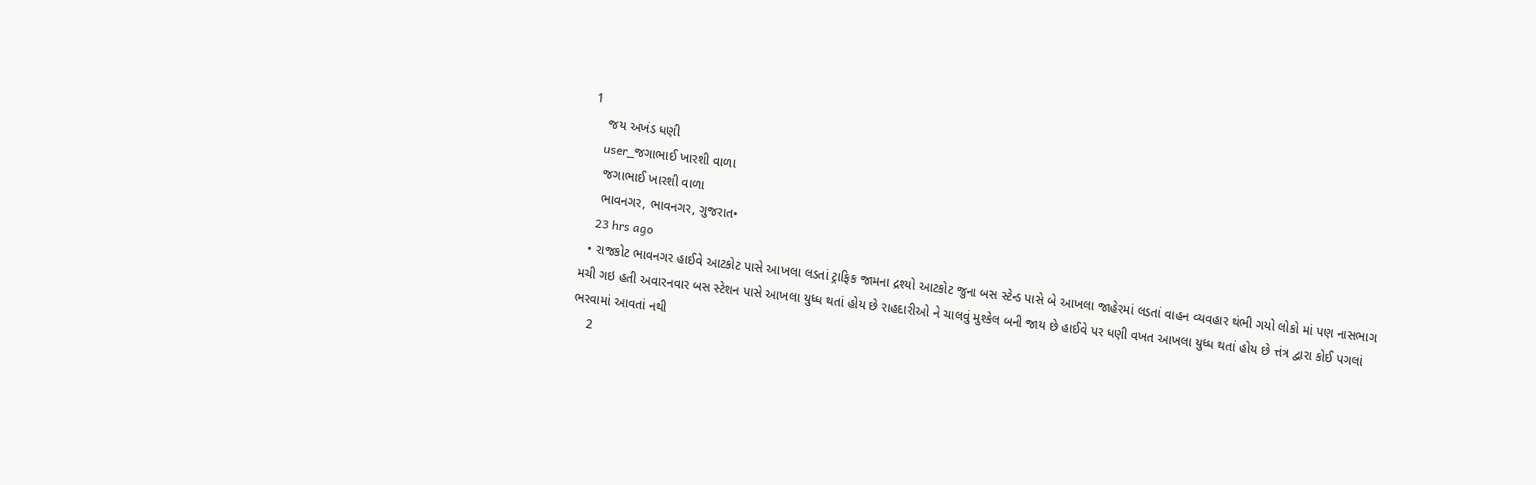1
    જય અખંડ ધણી
    user_જગાભાઈ ખારશી વાળા
    જગાભાઈ ખારશી વાળા
    ભાવનગર, ભાવનગર, ગુજરાત•
    23 hrs ago
  • રાજકોટ ભાવનગર હાઈવે આટકોટ પાસે આખલા લડતાં ટ્રાફિક જામના દ્રશ્યો આટકોટ જુના બસ સ્ટેન્ડ પાસે બે આખલા જાહેરમાં લડતાં વાહન વ્યવહાર થંભી ગયો લોકો માં પણ નાસભાગ મચી ગઇ હતી અવારનવાર બસ સ્ટેશન પાસે આખલા યુધ્ધ થતાં હોય છે રાહદારીઓ ને ચાલવું મુશ્કેલ બની જાય છે હાઈવે પર ધણી વખત આખલા યુધ્ધ થતાં હોય છે ત્તંત્ર દ્વારા કોઈ પગલાં ભરવામાં આવતાં નથી
    2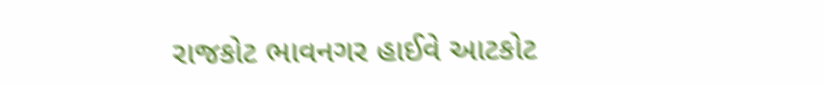રાજકોટ ભાવનગર હાઈવે આટકોટ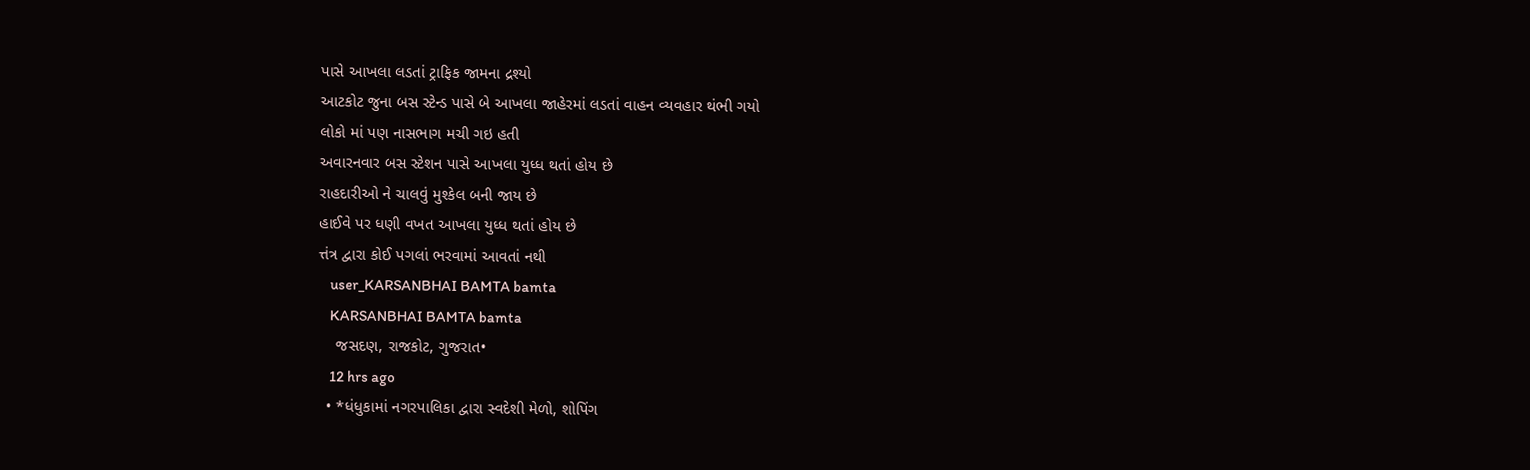પાસે આખલા લડતાં ટ્રાફિક જામના દ્રશ્યો
આટકોટ જુના બસ સ્ટેન્ડ પાસે બે આખલા જાહેરમાં લડતાં વાહન વ્યવહાર થંભી ગયો
લોકો માં પણ નાસભાગ મચી ગઇ હતી
અવારનવાર બસ સ્ટેશન પાસે આખલા યુધ્ધ થતાં હોય છે
રાહદારીઓ ને ચાલવું મુશ્કેલ બની જાય છે
હાઈવે પર ધણી વખત આખલા યુધ્ધ થતાં હોય છે
ત્તંત્ર દ્વારા કોઈ પગલાં ભરવામાં આવતાં નથી
    user_KARSANBHAI BAMTA bamta
    KARSANBHAI BAMTA bamta
    જસદણ, રાજકોટ, ગુજરાત•
    12 hrs ago
  • *ધંધુકામાં નગરપાલિકા દ્વારા સ્વદેશી મેળો, શોપિંગ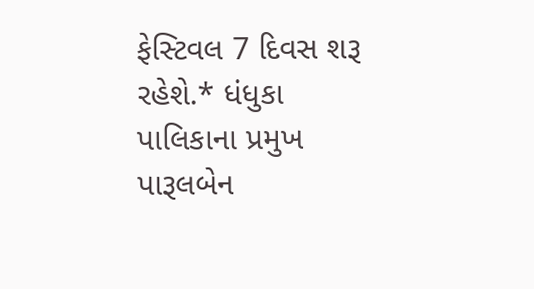ફેસ્ટિવલ 7 દિવસ શરૂ રહેશે.* ધંધુકા પાલિકાના પ્રમુખ પારૂલબેન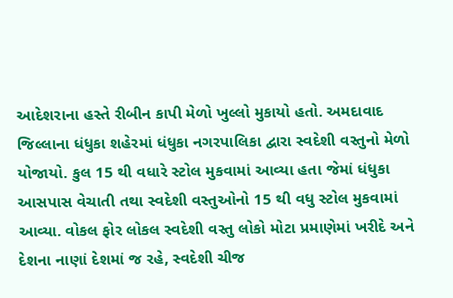આદેશરાના હસ્તે રીબીન કાપી મેળો ખુલ્લો મુકાયો હતો. અમદાવાદ જિલ્લાના ધંધુકા શહેરમાં ધંધુકા નગરપાલિકા દ્વારા સ્વદેશી વસ્તુનો મેળો યોજાયો. કુલ 15 થી વધારે સ્ટોલ મુકવામાં આવ્યા હતા જેમાં ધંધુકા આસપાસ વેચાતી તથા સ્વદેશી વસ્તુઓનો 15 થી વધુ સ્ટોલ મુકવામાં આવ્યા. વોકલ ફોર લોકલ સ્વદેશી વસ્તુ લોકો મોટા પ્રમાણેમાં ખરીદે અને દેશના નાણાં દેશમાં જ રહે, સ્વદેશી ચીજ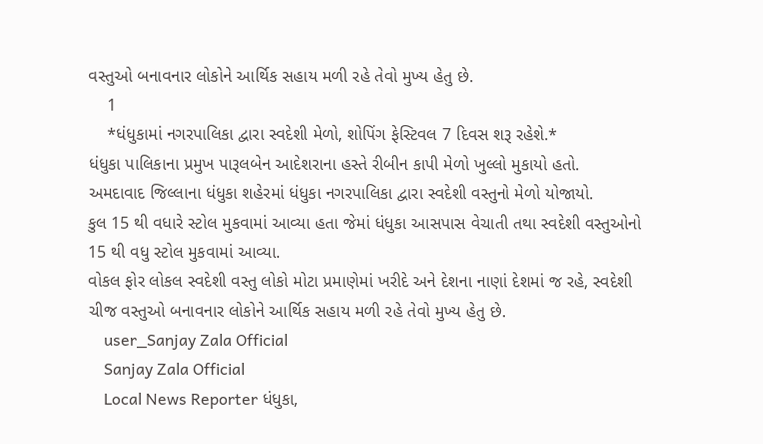વસ્તુઓ બનાવનાર લોકોને આર્થિક સહાય મળી રહે તેવો મુખ્ય હેતુ છે.
    1
    *ધંધુકામાં નગરપાલિકા દ્વારા સ્વદેશી મેળો, શોપિંગ ફેસ્ટિવલ 7 દિવસ શરૂ રહેશે.*
ધંધુકા પાલિકાના પ્રમુખ પારૂલબેન આદેશરાના હસ્તે રીબીન કાપી મેળો ખુલ્લો મુકાયો હતો.
અમદાવાદ જિલ્લાના ધંધુકા શહેરમાં ધંધુકા નગરપાલિકા દ્વારા સ્વદેશી વસ્તુનો મેળો યોજાયો.
કુલ 15 થી વધારે સ્ટોલ મુકવામાં આવ્યા હતા જેમાં ધંધુકા આસપાસ વેચાતી તથા સ્વદેશી વસ્તુઓનો 15 થી વધુ સ્ટોલ મુકવામાં આવ્યા.
વોકલ ફોર લોકલ સ્વદેશી વસ્તુ લોકો મોટા પ્રમાણેમાં ખરીદે અને દેશના નાણાં દેશમાં જ રહે, સ્વદેશી ચીજ વસ્તુઓ બનાવનાર લોકોને આર્થિક સહાય મળી રહે તેવો મુખ્ય હેતુ છે.
    user_Sanjay Zala Official
    Sanjay Zala Official
    Local News Reporter ધંધુકા,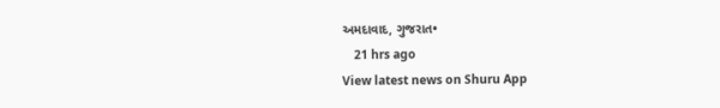અમદાવાદ, ગુજરાત•
    21 hrs ago
View latest news on Shuru App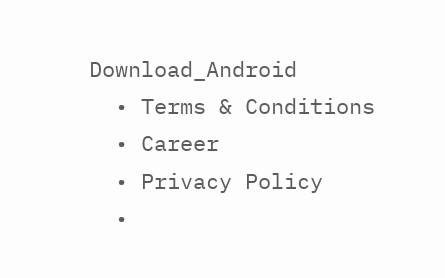Download_Android
  • Terms & Conditions
  • Career
  • Privacy Policy
  •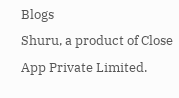Blogs
Shuru, a product of Close App Private Limited.